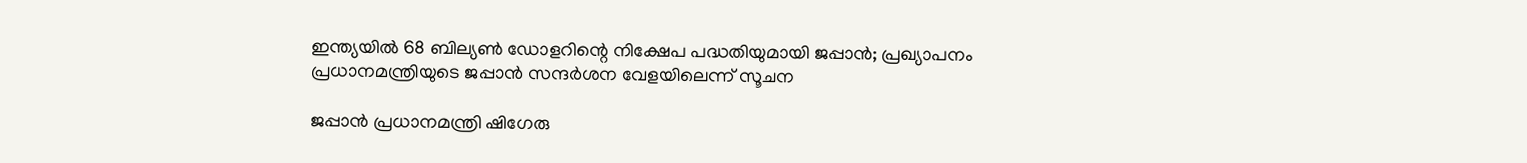ഇന്ത്യയില്‍ 68 ബില്യണ്‍ ഡോളറിന്റെ നിക്ഷേപ പദ്ധതിയുമായി ജപ്പാന്‍; പ്രഖ്യാപനം പ്രധാനമന്ത്രിയുടെ ജപ്പാന്‍ സന്ദര്‍ശന വേളയിലെന്ന് സൂചന

ജപ്പാന്‍ പ്രധാനമന്ത്രി ഷിഗേരു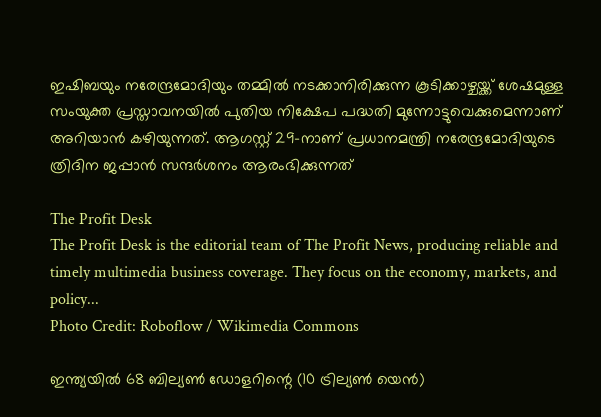ഇഷിബയും നരേന്ദ്രമോദിയും തമ്മില്‍ നടക്കാനിരിക്കുന്ന കൂടിക്കാഴ്ചയ്ക്ക് ശേഷമുള്ള സംയുക്ത പ്രസ്താവനയില്‍ പുതിയ നിക്ഷേപ പദ്ധതി മുന്നോട്ടുവെക്കുമെന്നാണ് അറിയാന്‍ കഴിയുന്നത്. ആഗസ്റ്റ് 29-നാണ് പ്രധാനമന്ത്രി നരേന്ദ്രമോദിയുടെ ത്രിദിന ജപ്പാന്‍ സന്ദര്‍ശനം ആരംഭിക്കുന്നത്

The Profit Desk
The Profit Desk is the editorial team of The Profit News, producing reliable and timely multimedia business coverage. They focus on the economy, markets, and policy...
Photo Credit: Roboflow / Wikimedia Commons

ഇന്ത്യയില്‍ 68 ബില്യണ്‍ ഡോളറിന്റെ (10 ട്രില്യണ്‍ യെന്‍)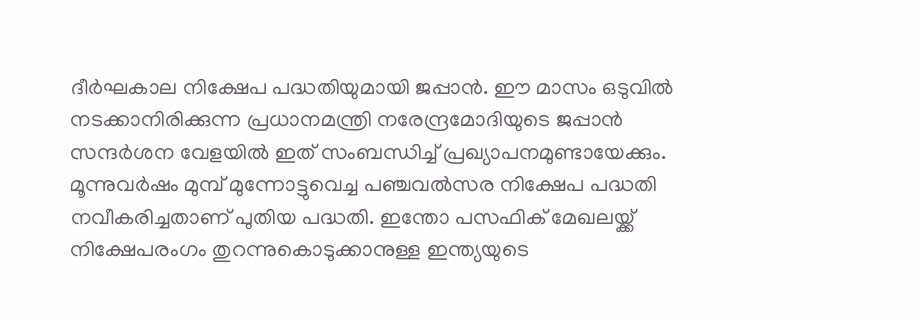ദീര്‍ഘകാല നിക്ഷേപ പദ്ധതിയുമായി ജപ്പാന്‍. ഈ മാസം ഒടുവില്‍ നടക്കാനിരിക്കുന്ന പ്രധാനമന്ത്രി നരേന്ദ്രമോദിയുടെ ജപ്പാന്‍ സന്ദര്‍ശന വേളയില്‍ ഇത് സംബന്ധിച്ച് പ്രഖ്യാപനമുണ്ടായേക്കും. മൂന്നുവര്‍ഷം മുമ്പ് മുന്നോട്ടുവെച്ച പഞ്ചവല്‍സര നിക്ഷേപ പദ്ധതി നവീകരിച്ചതാണ് പുതിയ പദ്ധതി. ഇന്തോ പസഫിക് മേഖലയ്ക്ക് നിക്ഷേപരംഗം തുറന്നുകൊടുക്കാനുള്ള ഇന്ത്യയുടെ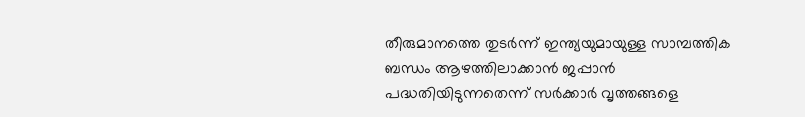തീരുമാനത്തെ തുടര്‍ന്ന് ഇന്ത്യയുമായുള്ള സാമ്പത്തിക ബന്ധം ആഴത്തിലാക്കാന്‍ ജപ്പാന്‍ പദ്ധതിയിടുന്നതെന്ന് സര്‍ക്കാര്‍ വൃത്തങ്ങളെ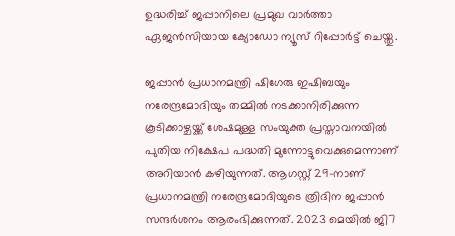ഉദ്ധരിച്ച് ജപ്പാനിലെ പ്രമുഖ വാര്‍ത്താ ഏജന്‍സിയായ ക്യോഡോ ന്യൂസ് റിപ്പോര്‍ട്ട് ചെയ്തു.

ജപ്പാന്‍ പ്രധാനമന്ത്രി ഷിഗേരു ഇഷിബയും നരേന്ദ്രമോദിയും തമ്മില്‍ നടക്കാനിരിക്കുന്ന കൂടിക്കാഴ്ചയ്ക്ക് ശേഷമുള്ള സംയുക്ത പ്രസ്താവനയില്‍ പുതിയ നിക്ഷേപ പദ്ധതി മുന്നോട്ടുവെക്കുമെന്നാണ് അറിയാന്‍ കഴിയുന്നത്. ആഗസ്റ്റ് 29-നാണ് പ്രധാനമന്ത്രി നരേന്ദ്രമോദിയുടെ ത്രിദിന ജപ്പാന്‍ സന്ദര്‍ശനം ആരംഭിക്കുന്നത്. 2023 മെയില്‍ ജി7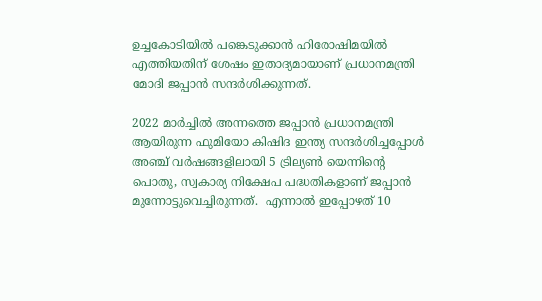ഉച്ചകോടിയില്‍ പങ്കെടുക്കാന്‍ ഹിരോഷിമയില്‍ എത്തിയതിന് ശേഷം ഇതാദ്യമായാണ് പ്രധാനമന്ത്രി മോദി ജപ്പാന്‍ സന്ദര്‍ശിക്കുന്നത്.

2022 മാര്‍ച്ചില്‍ അന്നത്തെ ജപ്പാന്‍ പ്രധാനമന്ത്രി ആയിരുന്ന ഫുമിയോ കിഷിദ ഇന്ത്യ സന്ദര്‍ശിച്ചപ്പോള്‍ അഞ്ച് വര്‍ഷങ്ങളിലായി 5 ട്രില്യണ്‍ യെന്നിന്റെ പൊതു, സ്വകാര്യ നിക്ഷേപ പദ്ധതികളാണ് ജപ്പാന്‍ മുന്നോട്ടുവെച്ചിരുന്നത്.  എന്നാല്‍ ഇപ്പോഴത് 10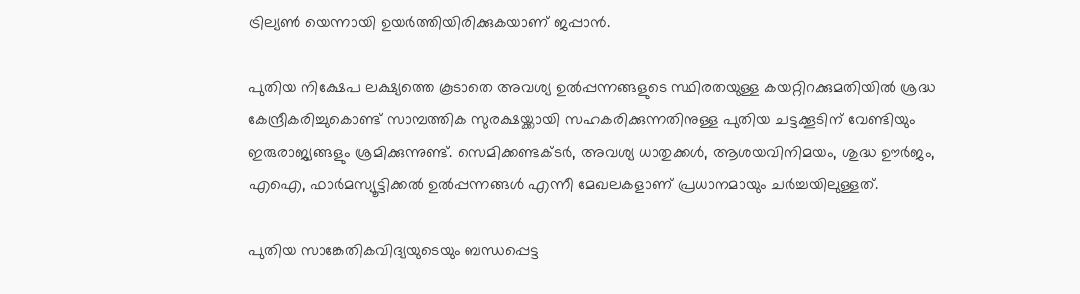ട്രില്യണ്‍ യെന്നായി ഉയര്‍ത്തിയിരിക്കുകയാണ് ജപ്പാന്‍.

പുതിയ നിക്ഷേപ ലക്ഷ്യത്തെ കൂടാതെ അവശ്യ ഉല്‍പ്പന്നങ്ങളുടെ സ്ഥിരതയുള്ള കയറ്റിറക്കുമതിയില്‍ ശ്രദ്ധ കേന്ദ്രീകരിച്ചുകൊണ്ട് സാമ്പത്തിക സുരക്ഷയ്ക്കായി സഹകരിക്കുന്നതിനുള്ള പുതിയ ചട്ടക്കൂടിന് വേണ്ടിയും ഇരുരാജ്യങ്ങളും ശ്രമിക്കുന്നുണ്ട്. സെമിക്കണ്ടക്ടര്‍, അവശ്യ ധാതുക്കള്‍, ആശയവിനിമയം, ശുദ്ധ ഊര്‍ജം, എഐ, ഫാര്‍മസ്യൂട്ടിക്കല്‍ ഉല്‍പ്പന്നങ്ങള്‍ എന്നീ മേഖലകളാണ് പ്രധാനമായും ചര്‍ച്ചയിലുള്ളത്.

പുതിയ സാങ്കേതികവിദ്യയുടെയും ബന്ധപ്പെട്ട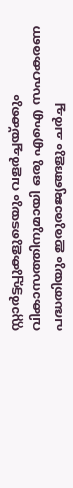സ്റ്റാര്‍ട്ടപ്പുകളുടെയും വളര്‍ച്ചയ്ക്കും വികാസത്തിനുമായി ഒരു എഐ സഹകരണ പദ്ധതിയും ഇരുരാജ്യങ്ങളും ചര്‍ച്ച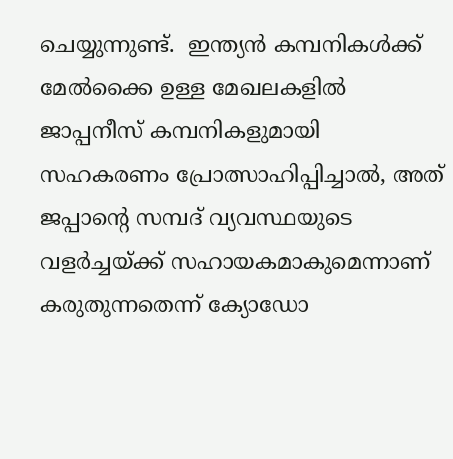ചെയ്യുന്നുണ്ട്.  ഇന്ത്യന്‍ കമ്പനികള്‍ക്ക് മേല്‍ക്കൈ ഉള്ള മേഖലകളില്‍ ജാപ്പനീസ് കമ്പനികളുമായി സഹകരണം പ്രോത്സാഹിപ്പിച്ചാല്‍, അത് ജപ്പാന്റെ സമ്പദ് വ്യവസ്ഥയുടെ വളര്‍ച്ചയ്ക്ക് സഹായകമാകുമെന്നാണ് കരുതുന്നതെന്ന് ക്യോഡോ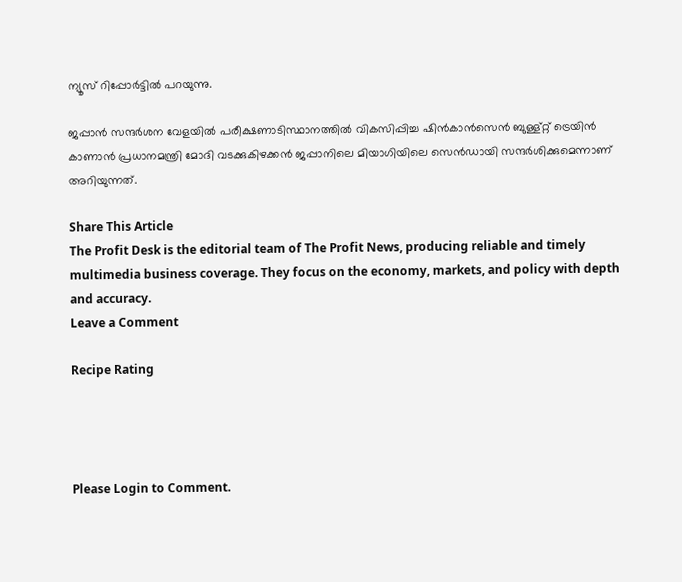ന്യൂസ് റിപ്പോര്‍ട്ടില്‍ പറയുന്നു.

ജപ്പാന്‍ സന്ദര്‍ശന വേളയില്‍ പരീക്ഷണാടിസ്ഥാനത്തില്‍ വികസിപ്പിച്ച ഷിന്‍കാന്‍സെന്‍ ബുള്ള്റ്റ് ട്രെയിന്‍ കാണാന്‍ പ്രധാനമന്ത്രി മോദി വടക്കുകിഴക്കന്‍ ജപ്പാനിലെ മിയാഗിയിലെ സെന്‍ഡായി സന്ദര്‍ശിക്കുമെന്നാണ് അറിയുന്നത്.

Share This Article
The Profit Desk is the editorial team of The Profit News, producing reliable and timely multimedia business coverage. They focus on the economy, markets, and policy with depth and accuracy.
Leave a Comment

Recipe Rating




Please Login to Comment.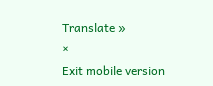Translate »
×
Exit mobile version